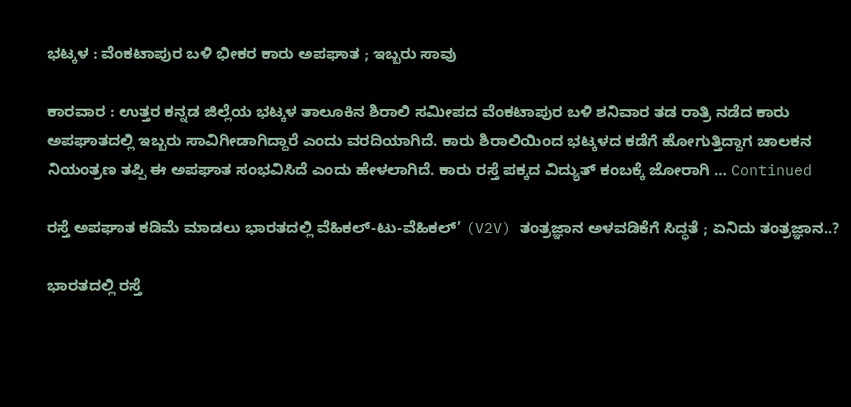ಭಟ್ಕಳ : ವೆಂಕಟಾಪುರ ಬಳಿ ಭೀಕರ ಕಾರು ಅಪಘಾತ ; ಇಬ್ಬರು ಸಾವು

ಕಾರವಾರ : ಉತ್ತರ ಕನ್ನಡ ಜಿಲ್ಲೆಯ ಭಟ್ಕಳ ತಾಲೂಕಿನ ಶಿರಾಲಿ ಸಮೀಪದ ವೆಂಕಟಾಪುರ ಬಳಿ ಶನಿವಾರ ತಡ ರಾತ್ರಿ ನಡೆದ ಕಾರು ಅಪಘಾತದಲ್ಲಿ ಇಬ್ಬರು ಸಾವಿಗೀಡಾಗಿದ್ದಾರೆ ಎಂದು ವರದಿಯಾಗಿದೆ. ಕಾರು ಶಿರಾಲಿಯಿಂದ ಭಟ್ಕಳದ ಕಡೆಗೆ ಹೋಗುತ್ತಿದ್ದಾಗ ಚಾಲಕನ ನಿಯಂತ್ರಣ ತಪ್ಪಿ ಈ ಅಪಘಾತ ಸಂಭವಿಸಿದೆ ಎಂದು ಹೇಳಲಾಗಿದೆ. ಕಾರು ರಸ್ತೆ ಪಕ್ಕದ ವಿದ್ಯುತ್ ಕಂಬಕ್ಕೆ ಜೋರಾಗಿ … Continued

ರಸ್ತೆ ಅಪಘಾತ ಕಡಿಮೆ ಮಾಡಲು ಭಾರತದಲ್ಲಿ ವೆಹಿಕಲ್-ಟು-ವೆಹಿಕಲ್’ (V2V) ತಂತ್ರಜ್ಞಾನ ಅಳವಡಿಕೆಗೆ ಸಿದ್ಧತೆ ; ಏನಿದು ತಂತ್ರಜ್ಞಾನ..?

ಭಾರತದಲ್ಲಿ ರಸ್ತೆ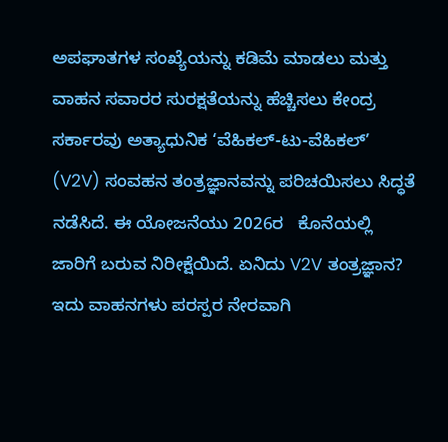ಅಪಘಾತಗಳ ಸಂಖ್ಯೆಯನ್ನು ಕಡಿಮೆ ಮಾಡಲು ಮತ್ತು ವಾಹನ ಸವಾರರ ಸುರಕ್ಷತೆಯನ್ನು ಹೆಚ್ಚಿಸಲು ಕೇಂದ್ರ ಸರ್ಕಾರವು ಅತ್ಯಾಧುನಿಕ ‘ವೆಹಿಕಲ್-ಟು-ವೆಹಿಕಲ್’ (V2V) ಸಂವಹನ ತಂತ್ರಜ್ಞಾನವನ್ನು ಪರಿಚಯಿಸಲು ಸಿದ್ಧತೆ ನಡೆಸಿದೆ. ಈ ಯೋಜನೆಯು 2026ರ   ಕೊನೆಯಲ್ಲಿ ಜಾರಿಗೆ ಬರುವ ನಿರೀಕ್ಷೆಯಿದೆ. ಏನಿದು V2V ತಂತ್ರಜ್ಞಾನ? ಇದು ವಾಹನಗಳು ಪರಸ್ಪರ ನೇರವಾಗಿ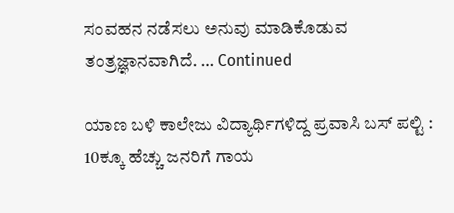ಸಂವಹನ ನಡೆಸಲು ಅನುವು ಮಾಡಿಕೊಡುವ ತಂತ್ರಜ್ಞಾನವಾಗಿದೆ. … Continued

ಯಾಣ ಬಳಿ ಕಾಲೇಜು ವಿದ್ಯಾರ್ಥಿಗಳಿದ್ದ ಪ್ರವಾಸಿ ಬಸ್ ಪಲ್ಟಿ : 10ಕ್ಕೂ ಹೆಚ್ಚು ಜನರಿಗೆ ಗಾಯ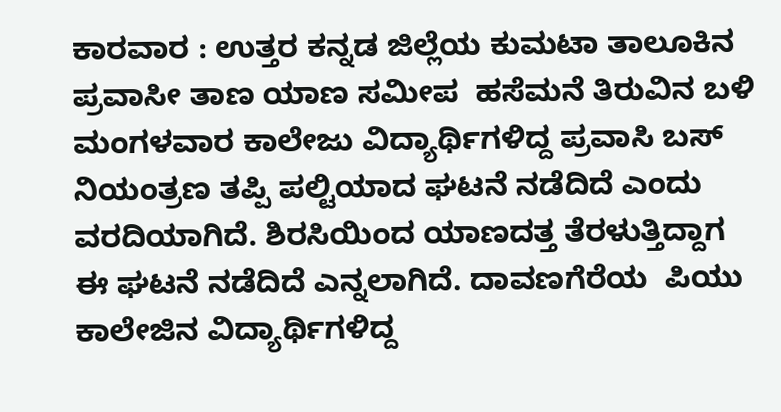ಕಾರವಾರ : ಉತ್ತರ ಕನ್ನಡ ಜಿಲ್ಲೆಯ ಕುಮಟಾ ತಾಲೂಕಿನ ಪ್ರವಾಸೀ ತಾಣ ಯಾಣ ಸಮೀಪ  ಹಸೆಮನೆ ತಿರುವಿನ ಬಳಿ ಮಂಗಳವಾರ ಕಾಲೇಜು ವಿದ್ಯಾರ್ಥಿಗಳಿದ್ದ ಪ್ರವಾಸಿ ಬಸ್ ನಿಯಂತ್ರಣ ತಪ್ಪಿ ಪಲ್ಟಿಯಾದ ಘಟನೆ ನಡೆದಿದೆ ಎಂದು ವರದಿಯಾಗಿದೆ. ಶಿರಸಿಯಿಂದ ಯಾಣದತ್ತ ತೆರಳುತ್ತಿದ್ದಾಗ ಈ ಘಟನೆ ನಡೆದಿದೆ ಎನ್ನಲಾಗಿದೆ. ದಾವಣಗೆರೆಯ  ಪಿಯು ಕಾಲೇಜಿನ ವಿದ್ಯಾರ್ಥಿಗಳಿದ್ದ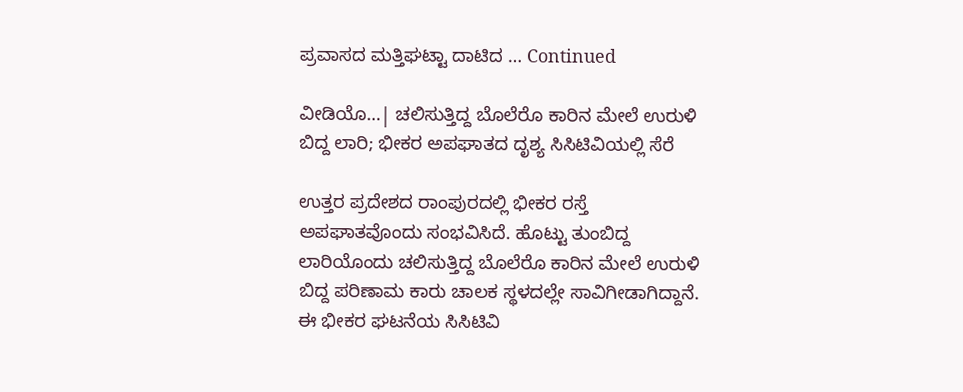ಪ್ರವಾಸದ ಮತ್ತಿಘಟ್ಟಾ ದಾಟಿದ … Continued

ವೀಡಿಯೊ…| ಚಲಿಸುತ್ತಿದ್ದ ಬೊಲೆರೊ ಕಾರಿನ ಮೇಲೆ ಉರುಳಿ ಬಿದ್ದ ಲಾರಿ; ಭೀಕರ ಅಪಘಾತದ ದೃಶ್ಯ ಸಿಸಿಟಿವಿಯಲ್ಲಿ ಸೆರೆ

ಉತ್ತರ ಪ್ರದೇಶದ ರಾಂಪುರದಲ್ಲಿ ಭೀಕರ ರಸ್ತೆ ಅಪಘಾತವೊಂದು ಸಂಭವಿಸಿದೆ. ಹೊಟ್ಟು ತುಂಬಿದ್ದ ಲಾರಿಯೊಂದು ಚಲಿಸುತ್ತಿದ್ದ ಬೊಲೆರೊ ಕಾರಿನ ಮೇಲೆ ಉರುಳಿ ಬಿದ್ದ ಪರಿಣಾಮ ಕಾರು ಚಾಲಕ ಸ್ಥಳದಲ್ಲೇ ಸಾವಿಗೀಡಾಗಿದ್ದಾನೆ. ಈ ಭೀಕರ ಘಟನೆಯ ಸಿಸಿಟಿವಿ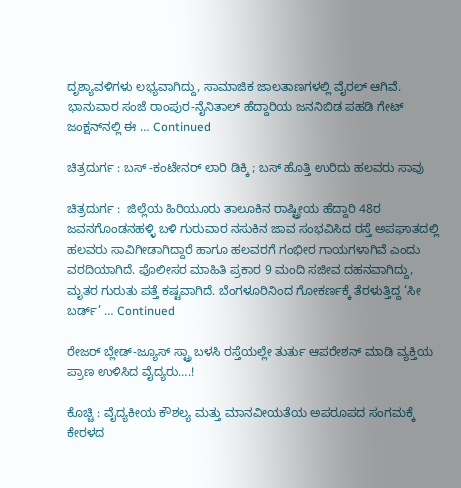ದೃಶ್ಯಾವಳಿಗಳು ಲಭ್ಯವಾಗಿದ್ದು, ಸಾಮಾಜಿಕ ಜಾಲತಾಣಗಳಲ್ಲಿ ವೈರಲ್ ಆಗಿವೆ. ಭಾನುವಾರ ಸಂಜೆ ರಾಂಪುರ-ನೈನಿತಾಲ್ ಹೆದ್ದಾರಿಯ ಜನನಿಬಿಡ ಪಹಡಿ ಗೇಟ್ ಜಂಕ್ಷನ್‌ನಲ್ಲಿ ಈ … Continued

ಚಿತ್ರದುರ್ಗ : ಬಸ್‌ -ಕಂಟೇನರ್‌ ಲಾರಿ ಡಿಕ್ಕಿ ; ಬಸ್‌ ಹೊತ್ತಿ ಉರಿದು ಹಲವರು ಸಾವು

ಚಿತ್ರದುರ್ಗ :  ಜಿಲ್ಲೆಯ ಹಿರಿಯೂರು ತಾಲೂಕಿನ ರಾಷ್ಟ್ರೀಯ ಹೆದ್ದಾರಿ 48ರ ಜವನಗೊಂಡನಹಳ್ಳಿ ಬಳಿ ಗುರುವಾರ ನಸುಕಿನ ಜಾವ ಸಂಭವಿಸಿದ ರಸ್ತೆ ಅಪಘಾತದಲ್ಲಿ ಹಲವರು ಸಾವಿಗೀಡಾಗಿದ್ದಾರೆ ಹಾಗೂ ಹಲವರಗೆ ಗಂಭೀರ ಗಾಯಗಳಾಗಿವೆ ಎಂದು ವರದಿಯಾಗಿದೆ. ಪೊಲೀಸರ ಮಾಹಿತಿ ಪ್ರಕಾರ 9 ಮಂದಿ ಸಜೀವ ದಹನವಾಗಿದ್ದು, ಮೃತರ ಗುರುತು ಪತ್ತೆ ಕಷ್ಟವಾಗಿದೆ. ಬೆಂಗಳೂರಿನಿಂದ ಗೋಕರ್ಣಕ್ಕೆ ತೆರಳುತ್ತಿದ್ದ ‘ಸೀ ಬರ್ಡ್’ … Continued

ರೇಜರ್ ಬ್ಲೇಡ್-ಜ್ಯೂಸ್ ಸ್ಟ್ರಾ ಬಳಸಿ ರಸ್ತೆಯಲ್ಲೇ ತುರ್ತು ಆಪರೇಶನ್‌ ಮಾಡಿ ವ್ಯಕ್ತಿಯ ಪ್ರಾಣ ಉಳಿಸಿದ ವೈದ್ಯರು….!

ಕೊಚ್ಚಿ : ವೈದ್ಯಕೀಯ ಕೌಶಲ್ಯ ಮತ್ತು ಮಾನವೀಯತೆಯ ಅಪರೂಪದ ಸಂಗಮಕ್ಕೆ ಕೇರಳದ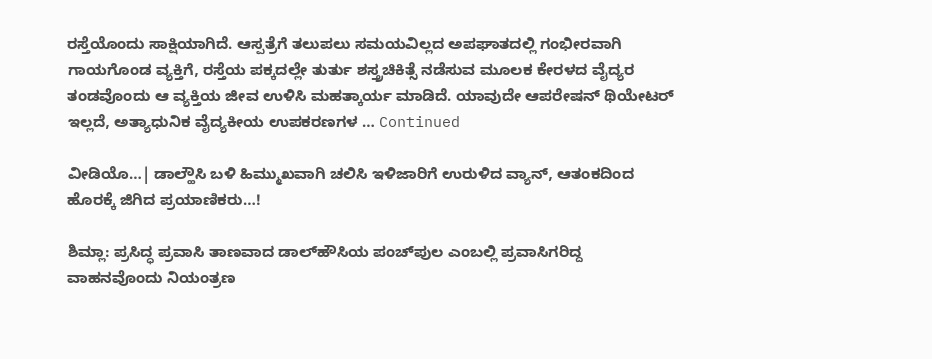ರಸ್ತೆಯೊಂದು ಸಾಕ್ಷಿಯಾಗಿದೆ. ಆಸ್ಪತ್ರೆಗೆ ತಲುಪಲು ಸಮಯವಿಲ್ಲದ ಅಪಘಾತದಲ್ಲಿ ಗಂಭೀರವಾಗಿ ಗಾಯಗೊಂಡ ವ್ಯಕ್ತಿಗೆ, ರಸ್ತೆಯ ಪಕ್ಕದಲ್ಲೇ ತುರ್ತು ಶಸ್ತ್ರಚಿಕಿತ್ಸೆ ನಡೆಸುವ ಮೂಲಕ ಕೇರಳದ ವೈದ್ಯರ ತಂಡವೊಂದು ಆ ವ್ಯಕ್ತಿಯ ಜೀವ ಉಳಿಸಿ ಮಹತ್ಕಾರ್ಯ ಮಾಡಿದೆ. ಯಾವುದೇ ಆಪರೇಷನ್ ಥಿಯೇಟರ್ ಇಲ್ಲದೆ, ಅತ್ಯಾಧುನಿಕ ವೈದ್ಯಕೀಯ ಉಪಕರಣಗಳ … Continued

ವೀಡಿಯೊ…| ಡಾಲ್ಹೌಸಿ ಬಳಿ ಹಿಮ್ಮುಖವಾಗಿ ಚಲಿಸಿ ಇಳಿಜಾರಿಗೆ ಉರುಳಿದ ವ್ಯಾನ್, ಆತಂಕದಿಂದ ಹೊರಕ್ಕೆ ಜಿಗಿದ ಪ್ರಯಾಣಿಕರು…!

ಶಿಮ್ಲಾ: ಪ್ರಸಿದ್ಧ ಪ್ರವಾಸಿ ತಾಣವಾದ ಡಾಲ್‌ಹೌಸಿಯ ಪಂಚ್‌ಪುಲ ಎಂಬಲ್ಲಿ ಪ್ರವಾಸಿಗರಿದ್ದ ವಾಹನವೊಂದು ನಿಯಂತ್ರಣ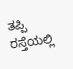ತಪ್ಪಿ ರಸ್ತೆಯಲ್ಲಿ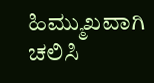ಹಿಮ್ಮುಖವಾಗಿ ಚಲಿಸಿ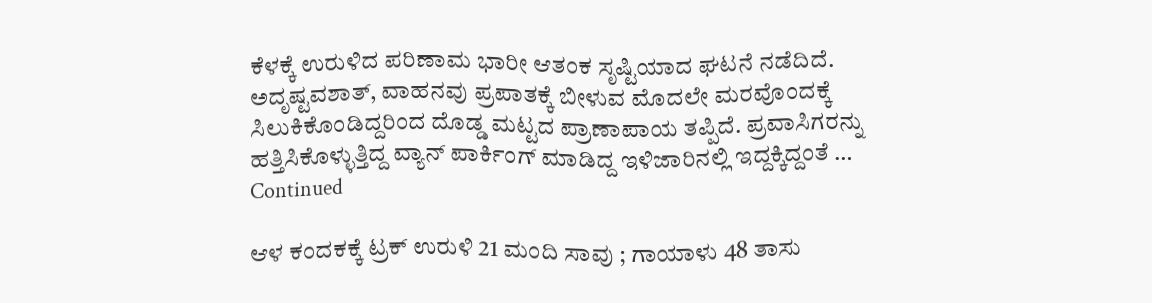ಕೆಳಕ್ಕೆ ಉರುಳಿದ ಪರಿಣಾಮ ಭಾರೀ ಆತಂಕ ಸೃಷ್ಟಿಯಾದ ಘಟನೆ ನಡೆದಿದೆ. ಅದೃಷ್ಟವಶಾತ್, ವಾಹನವು ಪ್ರಪಾತಕ್ಕೆ ಬೀಳುವ ಮೊದಲೇ ಮರವೊಂದಕ್ಕೆ ಸಿಲುಕಿಕೊಂಡಿದ್ದರಿಂದ ದೊಡ್ಡ ಮಟ್ಟದ ಪ್ರಾಣಾಪಾಯ ತಪ್ಪಿದೆ. ಪ್ರವಾಸಿಗರನ್ನು ಹತ್ತಿಸಿಕೊಳ್ಳುತ್ತಿದ್ದ ವ್ಯಾನ್ ಪಾರ್ಕಿಂಗ್ ಮಾಡಿದ್ದ ಇಳಿಜಾರಿನಲ್ಲಿ ಇದ್ದಕ್ಕಿದ್ದಂತೆ … Continued

ಆಳ ಕಂದಕಕ್ಕೆ ಟ್ರಕ್‌ ಉರುಳಿ 21 ಮಂದಿ ಸಾವು ; ಗಾಯಾಳು 48 ತಾಸು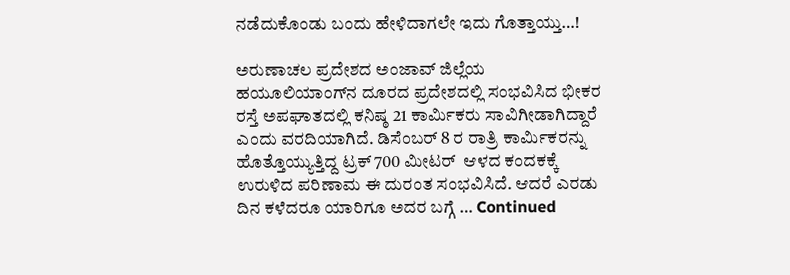ನಡೆದುಕೊಂಡು ಬಂದು ಹೇಳಿದಾಗಲೇ ಇದು ಗೊತ್ತಾಯ್ತು…!

ಅರುಣಾಚಲ ಪ್ರದೇಶದ ಅಂಜಾವ್ ಜಿಲ್ಲೆಯ ಹಯೂಲಿಯಾಂಗ್‌ನ ದೂರದ ಪ್ರದೇಶದಲ್ಲಿ ಸಂಭವಿಸಿದ ಭೀಕರ ರಸ್ತೆ ಅಪಘಾತದಲ್ಲಿ ಕನಿಷ್ಠ 21 ಕಾರ್ಮಿಕರು ಸಾವಿಗೀಡಾಗಿದ್ದಾರೆ ಎಂದು ವರದಿಯಾಗಿದೆ. ಡಿಸೆಂಬರ್ 8 ರ ರಾತ್ರಿ ಕಾರ್ಮಿಕರನ್ನು ಹೊತ್ತೊಯ್ಯುತ್ತಿದ್ದ ಟ್ರಕ್ 700 ಮೀಟರ್‌  ಆಳದ ಕಂದಕಕ್ಕೆ ಉರುಳಿದ ಪರಿಣಾಮ ಈ ದುರಂತ ಸಂಭವಿಸಿದೆ. ಆದರೆ ಎರಡು ದಿನ ಕಳೆದರೂ ಯಾರಿಗೂ ಅದರ ಬಗ್ಗೆ … Continued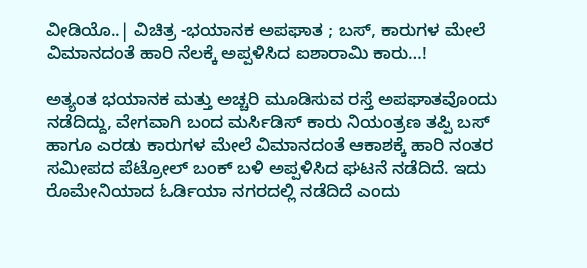ವೀಡಿಯೊ..| ವಿಚಿತ್ರ -ಭಯಾನಕ ಅಪಘಾತ ; ಬಸ್‌, ಕಾರುಗಳ ಮೇಲೆ ವಿಮಾನದಂತೆ ಹಾರಿ ನೆಲಕ್ಕೆ ಅಪ್ಪಳಿಸಿದ ಐಶಾರಾಮಿ ಕಾರು…!

ಅತ್ಯಂತ ಭಯಾನಕ ಮತ್ತು ಅಚ್ಚರಿ ಮೂಡಿಸುವ ರಸ್ತೆ ಅಪಘಾತವೊಂದು ನಡೆದಿದ್ದು, ವೇಗವಾಗಿ ಬಂದ ಮರ್ಸಿಡಿಸ್ ಕಾರು ನಿಯಂತ್ರಣ ತಪ್ಪಿ ಬಸ್ ಹಾಗೂ ಎರಡು ಕಾರುಗಳ ಮೇಲೆ ವಿಮಾನದಂತೆ ಆಕಾಶಕ್ಕೆ ಹಾರಿ ನಂತರ ಸಮೀಪದ ಪೆಟ್ರೋಲ್ ಬಂಕ್ ಬಳಿ ಅಪ್ಪಳಿಸಿದ ಘಟನೆ ನಡೆದಿದೆ. ಇದು ರೊಮೇನಿಯಾದ ಓರ್ಡಿಯಾ ನಗರದಲ್ಲಿ ನಡೆದಿದೆ ಎಂದು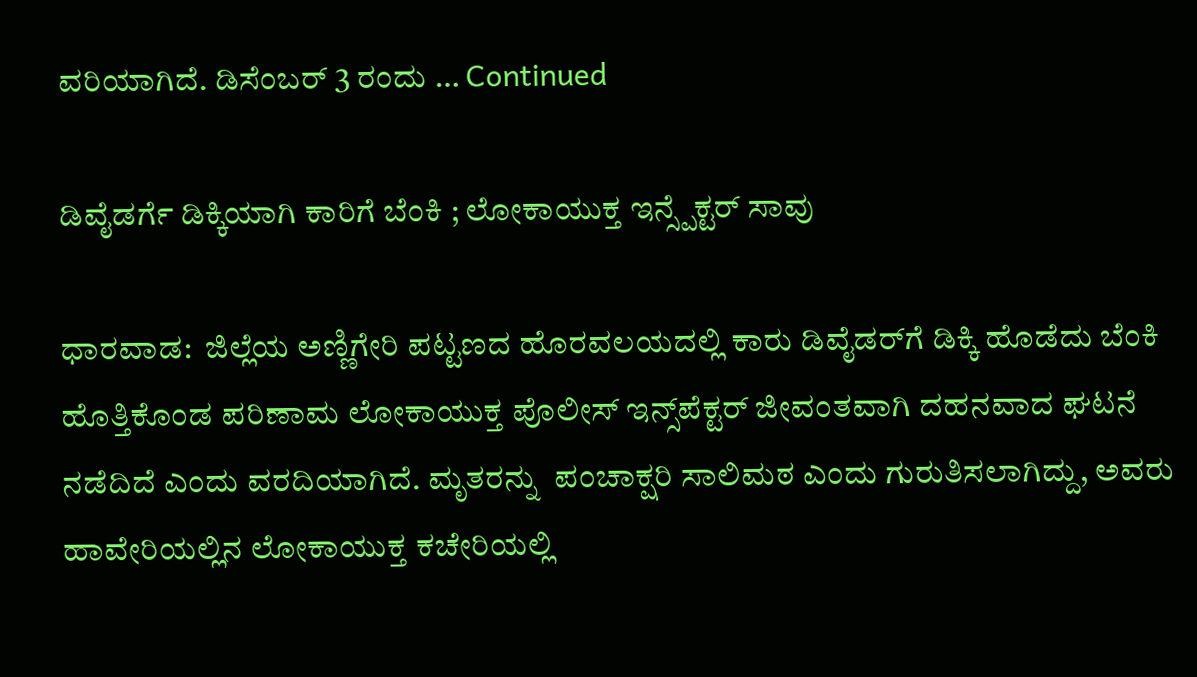ವರಿಯಾಗಿದೆ. ಡಿಸೆಂಬರ್ 3 ರಂದು … Continued

ಡಿವೈಡರ್ಗೆ ಡಿಕ್ಕಿಯಾಗಿ ಕಾರಿಗೆ ಬೆಂಕಿ ; ಲೋಕಾಯುಕ್ತ ಇನ್ಸ್ಪೆಕ್ಟರ್ ಸಾವು

ಧಾರವಾಡ:  ಜಿಲ್ಲೆಯ ಅಣ್ಣಿಗೇರಿ ಪಟ್ಟಣದ ಹೊರವಲಯದಲ್ಲಿ ಕಾರು ಡಿವೈಡರ್‌ಗೆ ಡಿಕ್ಕಿ ಹೊಡೆದು ಬೆಂಕಿ ಹೊತ್ತಿಕೊಂಡ ಪರಿಣಾಮ ಲೋಕಾಯುಕ್ತ ಪೊಲೀಸ್ ಇನ್ಸ್‌ಪೆಕ್ಟರ್ ಜೀವಂತವಾಗಿ ದಹನವಾದ ಘಟನೆ ನಡೆದಿದೆ ಎಂದು ವರದಿಯಾಗಿದೆ. ಮೃತರನ್ನು  ಪಂಚಾಕ್ಷರಿ ಸಾಲಿಮಠ ಎಂದು ಗುರುತಿಸಲಾಗಿದ್ದು, ಅವರು ಹಾವೇರಿಯಲ್ಲಿನ ಲೋಕಾಯುಕ್ತ ಕಚೇರಿಯಲ್ಲಿ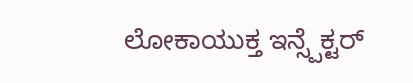ಲೋಕಾಯುಕ್ತ ಇನ್ಸ್ಪೆಕ್ಟರ್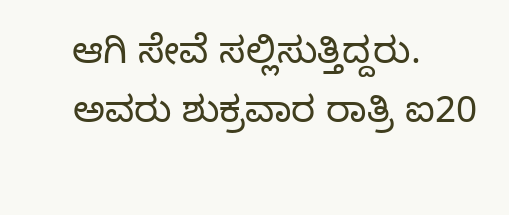ಆಗಿ ಸೇವೆ ಸಲ್ಲಿಸುತ್ತಿದ್ದರು. ಅವರು ಶುಕ್ರವಾರ ರಾತ್ರಿ ಐ20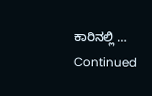ಕಾರಿನಲ್ಲಿ … Continued